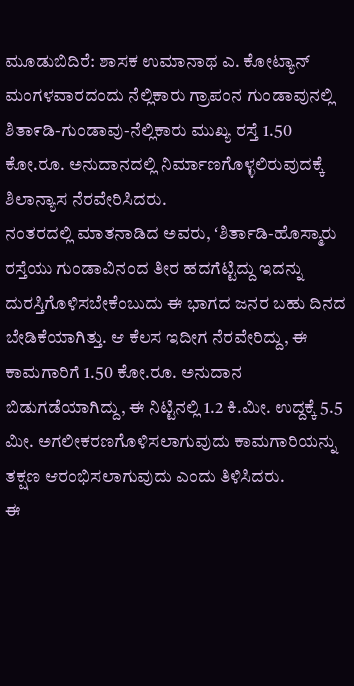ಮೂಡುಬಿದಿರೆ: ಶಾಸಕ ಉಮಾನಾಥ ಎ. ಕೋಟ್ಯಾನ್ ಮಂಗಳವಾರದಂದು ನೆಲ್ಲಿಕಾರು ಗ್ರಾಪಂನ ಗುಂಡಾವುನಲ್ಲಿ ಶಿತಾ೯ಡಿ-ಗುಂಡಾವು-ನೆಲ್ಲಿಕಾರು ಮುಖ್ಯ ರಸ್ತೆ 1.50 ಕೋ.ರೂ. ಅನುದಾನದಲ್ಲಿ ನಿರ್ಮಾಣಗೊಳ್ಳಲಿರುವುದಕ್ಕೆ ಶಿಲಾನ್ಯಾಸ ನೆರವೇರಿಸಿದರು.
ನಂತರದಲ್ಲಿ ಮಾತನಾಡಿದ ಅವರು, ʻಶಿರ್ತಾಡಿ-ಹೊಸ್ಮಾರು ರಸ್ತೆಯು ಗುಂಡಾವಿನಂದ ತೀರ ಹದಗೆಟ್ಟಿದ್ದು ಇದನ್ನು ದುರಸ್ತಿಗೊಳಿಸಬೇಕೆಂಬುದು ಈ ಭಾಗದ ಜನರ ಬಹು ದಿನದ ಬೇಡಿಕೆಯಾಗಿತ್ತು. ಆ ಕೆಲಸ ಇದೀಗ ನೆರವೇರಿದ್ದು, ಈ ಕಾಮಗಾರಿಗೆ 1.50 ಕೋ.ರೂ. ಅನುದಾನ ಬಿಡುಗಡೆಯಾಗಿದ್ದು, ಈ ನಿಟ್ಟಿನಲ್ಲಿ 1.2 ಕಿ.ಮೀ. ಉದ್ದಕ್ಕೆ 5.5 ಮೀ. ಅಗಲೀಕರಣಗೊಳಿಸಲಾಗುವುದು ಕಾಮಗಾರಿಯನ್ನು ತಕ್ಷಣ ಆರಂಭಿಸಲಾಗುವುದು ಎಂದು ತಿಳಿಸಿದರು.
ಈ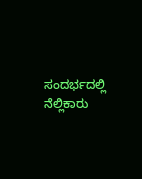ಸಂದರ್ಭದಲ್ಲಿ ನೆಲ್ಲಿಕಾರು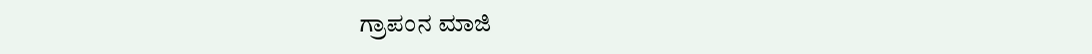ಗ್ರಾಪಂನ ಮಾಜಿ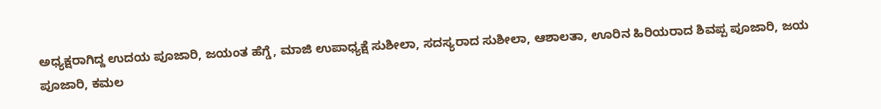ಅಧ್ಯಕ್ಷರಾಗಿದ್ದ ಉದಯ ಪೂಜಾರಿ, ಜಯಂತ ಹೆಗ್ಡೆ, ಮಾಜಿ ಉಪಾಧ್ಯಕ್ಷೆ ಸುಶೀಲಾ, ಸದಸ್ಯರಾದ ಸುಶೀಲಾ, ಆಶಾಲತಾ, ಊರಿನ ಹಿರಿಯರಾದ ಶಿವಪ್ಪ ಪೂಜಾರಿ, ಜಯ ಪೂಜಾರಿ, ಕಮಲ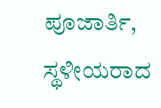ಪೂಜಾರ್ತಿ, ಸ್ಥಳೀಯರಾದ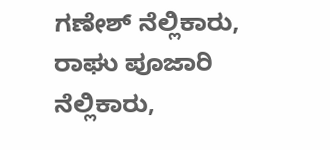ಗಣೇಶ್ ನೆಲ್ಲಿಕಾರು, ರಾಘು ಪೂಜಾರಿ ನೆಲ್ಲಿಕಾರು,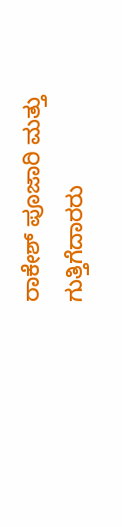ರಾಕೇಶ್ ಪೂಜಾರಿ ಮತ್ತು ಗುತ್ತಿಗೆದಾರರು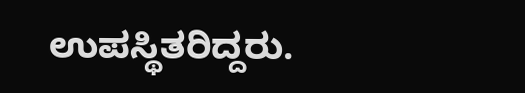ಉಪಸ್ಥಿತರಿದ್ದರು.